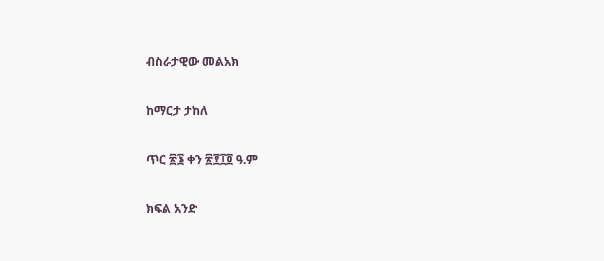ብስራታዊው መልአክ

ከማርታ ታከለ

ጥር ፳፮ ቀን ፳፻፲፬ ዓ.ም

ክፍል አንድ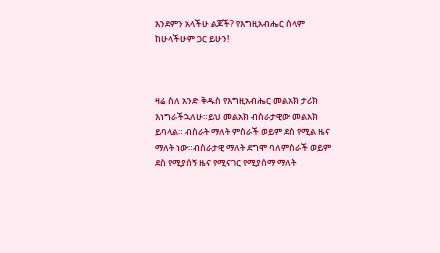እንደምን አላችሁ ልጆች? የእግዚአብሔር ሰላም ከሁላችሁም ጋር ይሁን!



ዛሬ ስለ አንድ ቅዱስ የእግዚአብሔር መልአክ ታሪክ እነግራችኋለሁ።ይህ መልአክ ብስራታዊው መልአክ ይባላል። ብስራት ማለት ምስራች ወይም ደስ የሚል ዜና ማለት ነው።ብስራታዊ ማለት ደግሞ ባለምስራች ወይም ደስ የሚያሰኝ ዜና የሚናገር የሚያሰማ ማለት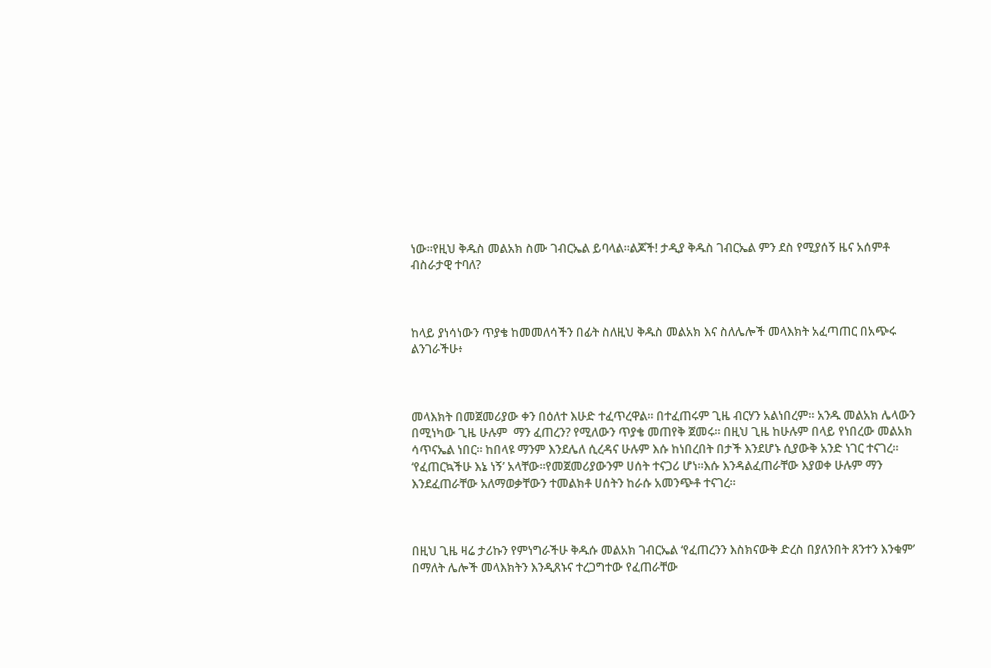ነው።የዚህ ቅዱስ መልአክ ስሙ ገብርኤል ይባላል።ልጆች! ታዲያ ቅዱስ ገብርኤል ምን ደስ የሚያሰኝ ዜና አሰምቶ ብስራታዊ ተባለ?



ከላይ ያነሳነውን ጥያቄ ከመመለሳችን በፊት ስለዚህ ቅዱስ መልአክ እና ስለሌሎች መላእክት አፈጣጠር በአጭሩ ልንገራችሁ፥



መላእክት በመጀመሪያው ቀን በዕለተ እሁድ ተፈጥረዋል። በተፈጠሩም ጊዜ ብርሃን አልነበረም። አንዱ መልአክ ሌላውን በሚነካው ጊዜ ሁሉም  ማን ፈጠረን? የሚለውን ጥያቄ መጠየቅ ጀመሩ። በዚህ ጊዜ ከሁሉም በላይ የነበረው መልአክ ሳጥናኤል ነበር። ከበላዩ ማንም እንደሌለ ሲረዳና ሁሉም እሱ ከነበረበት በታች እንደሆኑ ሲያውቅ አንድ ነገር ተናገረ። ‘የፈጠርኳችሁ እኔ ነኝ’ አላቸው።የመጀመሪያውንም ሀሰት ተናጋሪ ሆነ።እሱ እንዳልፈጠራቸው እያወቀ ሁሉም ማን እንደፈጠራቸው አለማወቃቸውን ተመልክቶ ሀሰትን ከራሱ አመንጭቶ ተናገረ።



በዚህ ጊዜ ዛሬ ታሪኩን የምነግራችሁ ቅዱሱ መልአክ ገብርኤል ‘የፈጠረንን እስክናውቅ ድረስ በያለንበት ጸንተን እንቁም’ በማለት ሌሎች መላእክትን እንዲጸኑና ተረጋግተው የፈጠራቸው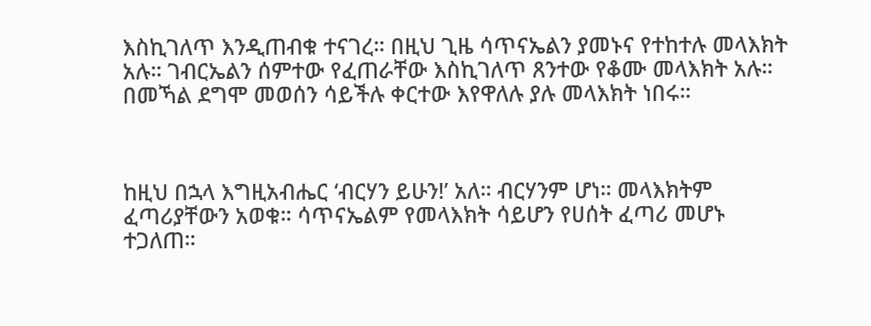እስኪገለጥ እንዲጠብቁ ተናገረ። በዚህ ጊዜ ሳጥናኤልን ያመኑና የተከተሉ መላእክት አሉ። ገብርኤልን ሰምተው የፈጠራቸው እስኪገለጥ ጸንተው የቆሙ መላእክት አሉ። በመኻል ደግሞ መወሰን ሳይችሉ ቀርተው እየዋለሉ ያሉ መላእክት ነበሩ።



ከዚህ በኋላ እግዚአብሔር ‘ብርሃን ይሁን!’ አለ። ብርሃንም ሆነ። መላእክትም ፈጣሪያቸውን አወቁ። ሳጥናኤልም የመላእክት ሳይሆን የሀሰት ፈጣሪ መሆኑ ተጋለጠ።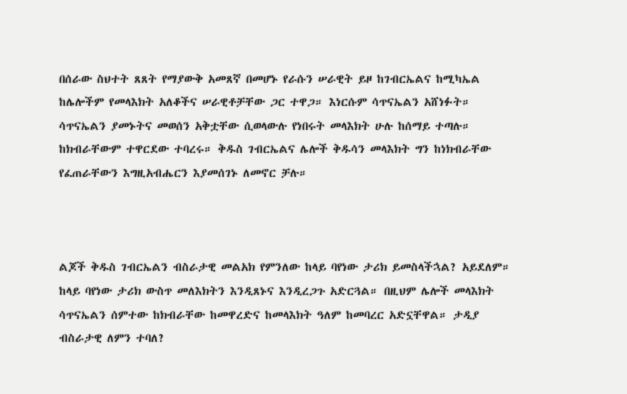በሰራው ስህተት ጸጸት የማያውቅ አመጸኛ በመሆኑ የራሱን ሠራዊት ይዞ ከገብርኤልና ከሚካኤል ከሌሎችም የመላእክት አለቆችና ሠራዊቶቻቸው ጋር ተዋጋ። እነርሱም ሳጥናኤልን አሸነፉት። ሳጥናኤልን ያመኑትና መወሰን አቅቷቸው ሲወላውሉ የነበሩት መላእክት ሁሉ ከሰማይ ተጣሉ። ከክብራቸውም ተዋርደው ተባረሩ። ቅዱስ ገብርኤልና ሌሎች ቅዱሳን መላእክት ግን ከነክብራቸው የፈጠራቸውን እግዚአብሔርን እያመሰገኑ ለመኖር ቻሉ።



ልጆች ቅዱስ ገብርኤልን ብስራታዊ መልአክ የምንለው ከላይ ባየነው ታሪክ ይመስላችኋል? አይደለም። ከላይ ባየነው ታሪክ ውስጥ መለእክትን እንዲጸኑና እንዲረጋጉ አድርጓል። በዚህም ሌሎች መላእክት ሳጥናኤልን ሰምተው ከክብራቸው ከመዋረድና ከመላእክት ዓለም ከመባረር አድኗቸዋል። ታዲያ ብስራታዊ ለምን ተባለ?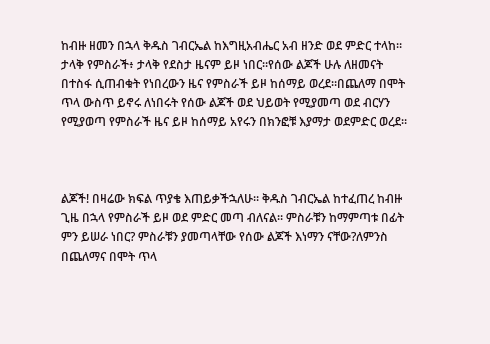ከብዙ ዘመን በኋላ ቅዱስ ገብርኤል ከእግዚአብሔር አብ ዘንድ ወደ ምድር ተላከ። ታላቅ የምስራች፥ ታላቅ የደስታ ዜናም ይዞ ነበር።የሰው ልጆች ሁሉ ለዘመናት በተስፋ ሲጠብቁት የነበረውን ዜና የምስራች ይዞ ከሰማይ ወረደ።በጨለማ በሞት ጥላ ውስጥ ይኖሩ ለነበሩት የሰው ልጆች ወደ ህይወት የሚያመጣ ወደ ብርሃን የሚያወጣ የምስራች ዜና ይዞ ከሰማይ አየሩን በክንፎቹ እያማታ ወደምድር ወረደ።



ልጆች! በዛሬው ክፍል ጥያቄ እጠይቃችኋለሁ። ቅዱስ ገብርኤል ከተፈጠረ ከብዙ ጊዜ በኋላ የምስራች ይዞ ወደ ምድር መጣ ብለናል። ምስራቹን ከማምጣቱ በፊት ምን ይሠራ ነበር? ምስራቹን ያመጣላቸው የሰው ልጆች እነማን ናቸው?ለምንስ በጨለማና በሞት ጥላ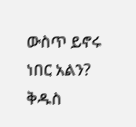ውስጥ ይኖሩ ነበር አልን? ቅዱስ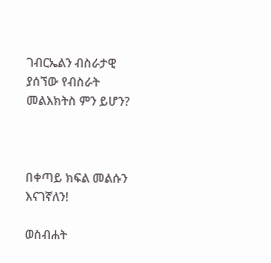ገብርኤልን ብስራታዊ ያሰኘው የብስራት መልእክትስ ምን ይሆን?



በቀጣይ ክፍል መልሱን እናገኛለን!

ወስብሐት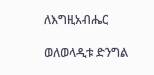ለእግዚአብሔር

ወለወላዲቱ ድንግል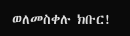ወለመስቀሉ ክቡር!